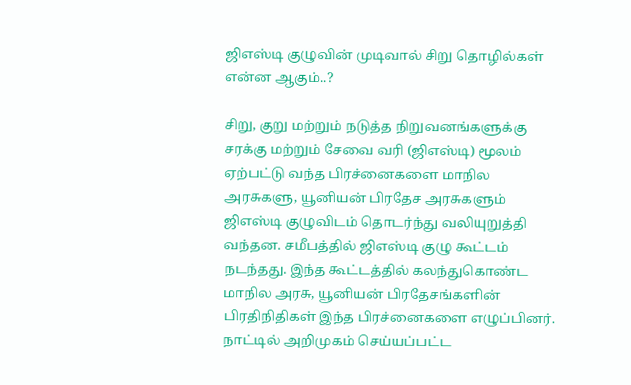ஜிஎஸ்டி குழுவின் முடிவால் சிறு தொழில்கள் என்ன ஆகும்..?

சிறு, குறு மற்றும் நடுத்த நிறுவனங்களுக்கு சரக்கு மற்றும் சேவை வரி (ஜிஎஸ்டி) மூலம் ஏற்பட்டு வந்த பிரச்னைகளை மாநில அரசுகளு, யூனியன் பிரதேச அரசுகளும் ஜிஎஸ்டி குழுவிடம் தொடர்ந்து வலியுறுத்தி வந்தன. சமீபத்தில் ஜிஎஸ்டி குழு கூட்டம் நடந்தது. இந்த கூட்டத்தில் கலந்துகொண்ட மாநில அரசு, யூனியன் பிரதேசங்களின் பிரதிநிதிகள் இந்த பிரச்னைகளை எழுப்பினர். நாட்டில் அறிமுகம் செய்யப்பட்ட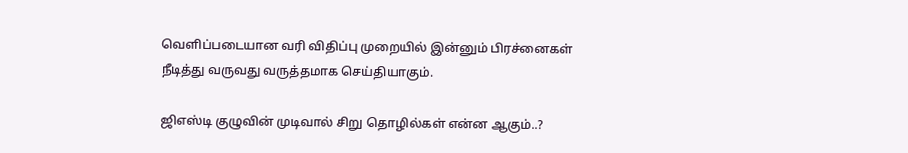வெளிப்படையான வரி விதிப்பு முறையில் இன்னும் பிரச்னைகள் நீடித்து வருவது வருத்தமாக செய்தியாகும்.

ஜிஎஸ்டி குழுவின் முடிவால் சிறு தொழில்கள் என்ன ஆகும்..?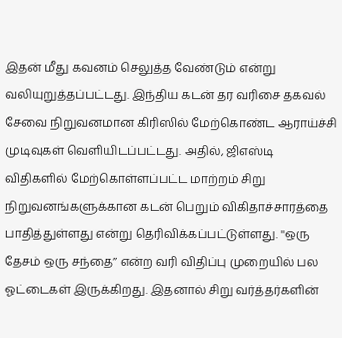இதன் மீது கவனம் செலுத்த வேண்டும் என்று வலியுறுத்தப்பட்டது. இந்திய கடன் தர வரிசை தகவல் சேவை நிறுவனமான கிரிஸில் மேற்கொண்ட ஆராய்ச்சி முடிவுகள் வெளியிடப்பட்டது. அதில், ஜிஎஸ்டி விதிகளில் மேற்கொள்ளப்பட்ட மாற்றம் சிறு நிறுவனங்களுக்கான கடன் பெறும் விகிதாச்சாரத்தை பாதித்துள்ளது என்று தெரிவிக்கப்பட்டுள்ளது. ''ஒரு தேசம் ஒரு சந்தை’’ என்ற வரி விதிப்பு முறையில் பல ஓட்டைகள் இருக்கிறது. இதனால் சிறு வர்த்தர்களின்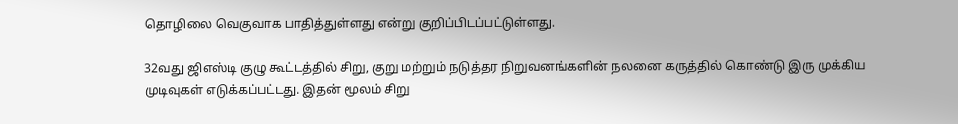தொழிலை வெகுவாக பாதித்துள்ளது என்று குறிப்பிடப்பட்டுள்ளது.

32வது ஜிஎஸ்டி குழு கூட்டத்தில் சிறு, குறு மற்றும் நடுத்தர நிறுவனங்களின் நலனை கருத்தில் கொண்டு இரு முக்கிய முடிவுகள் எடுக்கப்பட்டது. இதன் மூலம் சிறு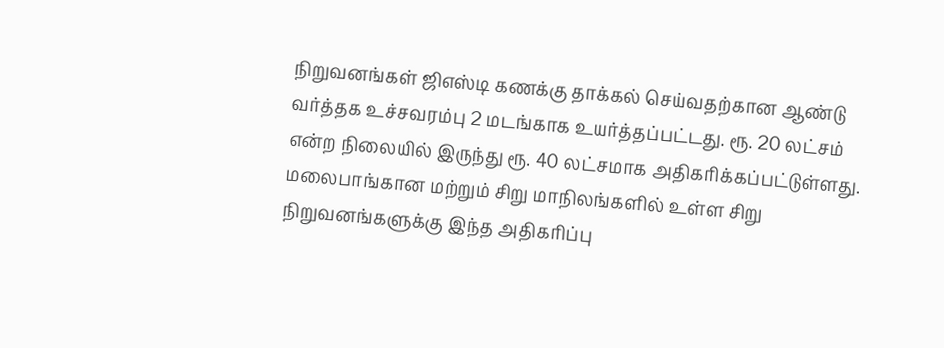நிறுவனங்கள் ஜிஎஸ்டி கணக்கு தாக்கல் செய்வதற்கான ஆண்டு வர்த்தக உச்சவரம்பு 2 மடங்காக உயர்த்தப்பட்டது. ரூ. 20 லட்சம் என்ற நிலையில் இருந்து ரூ. 40 லட்சமாக அதிகரிக்கப்பட்டுள்ளது. மலைபாங்கான மற்றும் சிறு மாநிலங்களில் உள்ள சிறு நிறுவனங்களுக்கு இந்த அதிகரிப்பு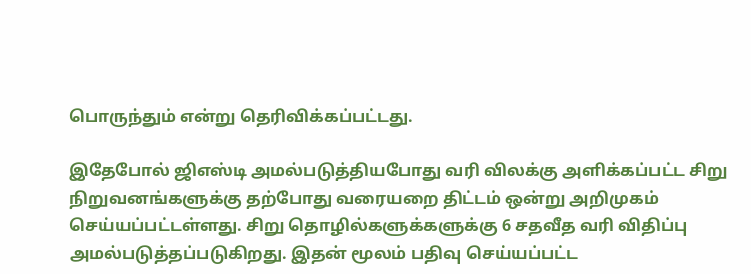பொருந்தும் என்று தெரிவிக்கப்பட்டது.

இதேபோல் ஜிஎஸ்டி அமல்படுத்தியபோது வரி விலக்கு அளிக்கப்பட்ட சிறு நிறுவனங்களுக்கு தற்போது வரையறை திட்டம் ஒன்று அறிமுகம் செய்யப்பட்டள்ளது. சிறு தொழில்களுக்களுக்கு 6 சதவீத வரி விதிப்பு அமல்படுத்தப்படுகிறது. இதன் மூலம் பதிவு செய்யப்பட்ட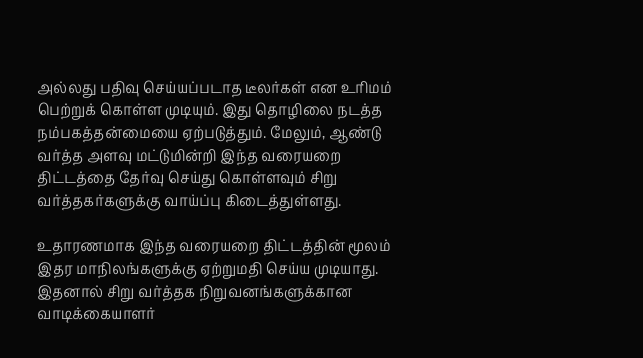அல்லது பதிவு செய்யப்படாத டீலர்கள் என உரிமம் பெற்றுக் கொள்ள முடியும். இது தொழிலை நடத்த நம்பகத்தன்மையை ஏற்படுத்தும். மேலும், ஆண்டு வர்த்த அளவு மட்டுமின்றி இந்த வரையறை திட்டத்தை தேர்வு செய்து கொள்ளவும் சிறு வர்த்தகர்களுக்கு வாய்ப்பு கிடைத்துள்ளது.

உதாரணமாக இந்த வரையறை திட்டத்தின் மூலம் இதர மாநிலங்களுக்கு ஏற்றுமதி செய்ய முடியாது. இதனால் சிறு வர்த்தக நிறுவனங்களுக்கான வாடிக்கையாளர்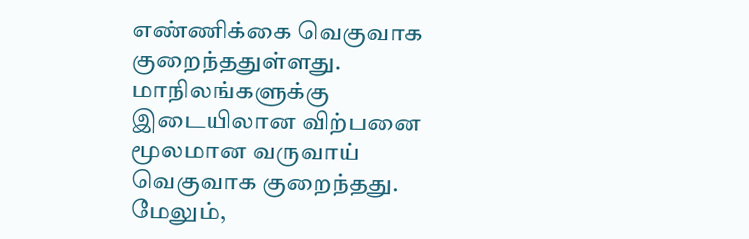எண்ணிக்கை வெகுவாக குறைந்ததுள்ளது. மாநிலங்களுக்கு இடையிலான விற்பனை மூலமான வருவாய் வெகுவாக குறைந்தது. மேலும்,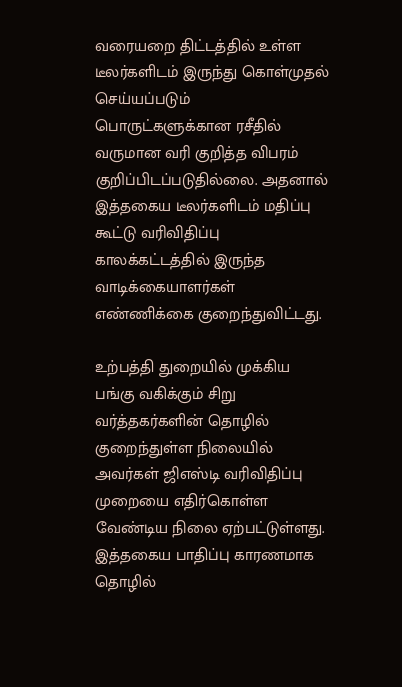வரையறை திட்டத்தில் உள்ள டீலர்களிடம் இருந்து கொள்முதல் செய்யப்படும் பொருட்களுக்கான ரசீதில் வருமான வரி குறித்த விபரம் குறிப்பிடப்படுதில்லை. அதனால் இத்தகைய டீலர்களிடம் மதிப்பு கூட்டு வரிவிதிப்பு காலக்கட்டத்தில் இருந்த வாடிக்கையாளர்கள் எண்ணிக்கை குறைந்துவிட்டது.

உற்பத்தி துறையில் முக்கிய பங்கு வகிக்கும் சிறு வர்த்தகர்களின் தொழில் குறைந்துள்ள நிலையில் அவர்கள் ஜிஎஸ்டி வரிவிதிப்பு முறையை எதிர்கொள்ள வேண்டிய நிலை ஏற்பட்டுள்ளது. இத்தகைய பாதிப்பு காரணமாக தொழில்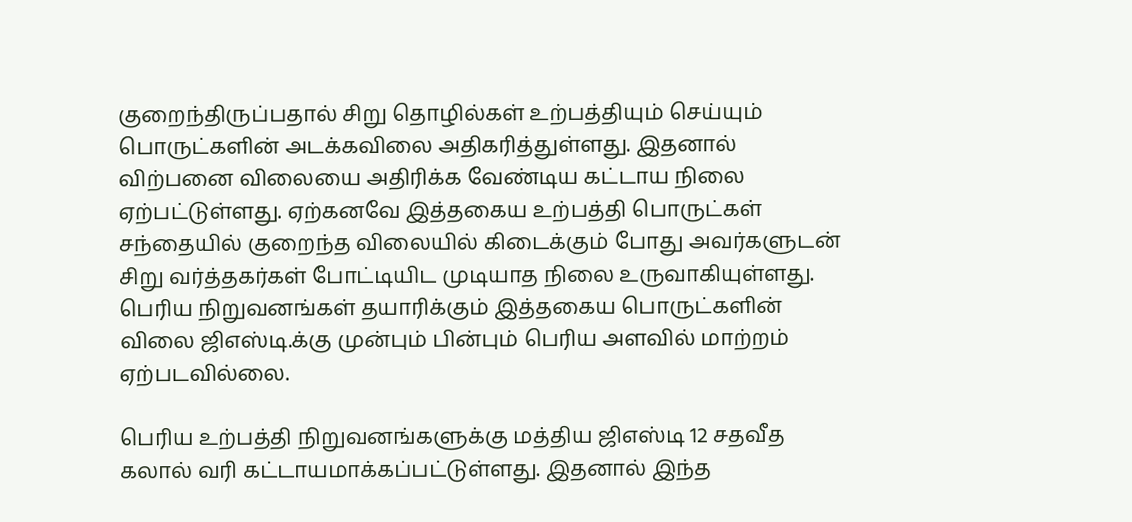குறைந்திருப்பதால் சிறு தொழில்கள் உற்பத்தியும் செய்யும் பொருட்களின் அடக்கவிலை அதிகரித்துள்ளது. இதனால் விற்பனை விலையை அதிரிக்க வேண்டிய கட்டாய நிலை ஏற்பட்டுள்ளது. ஏற்கனவே இத்தகைய உற்பத்தி பொருட்கள் சந்தையில் குறைந்த விலையில் கிடைக்கும் போது அவர்களுடன் சிறு வர்த்தகர்கள் போட்டியிட முடியாத நிலை உருவாகியுள்ளது. பெரிய நிறுவனங்கள் தயாரிக்கும் இத்தகைய பொருட்களின் விலை ஜிஎஸ்டி.க்கு முன்பும் பின்பும் பெரிய அளவில் மாற்றம் ஏற்படவில்லை.

பெரிய உற்பத்தி நிறுவனங்களுக்கு மத்திய ஜிஎஸ்டி 12 சதவீத கலால் வரி கட்டாயமாக்கப்பட்டுள்ளது. இதனால் இந்த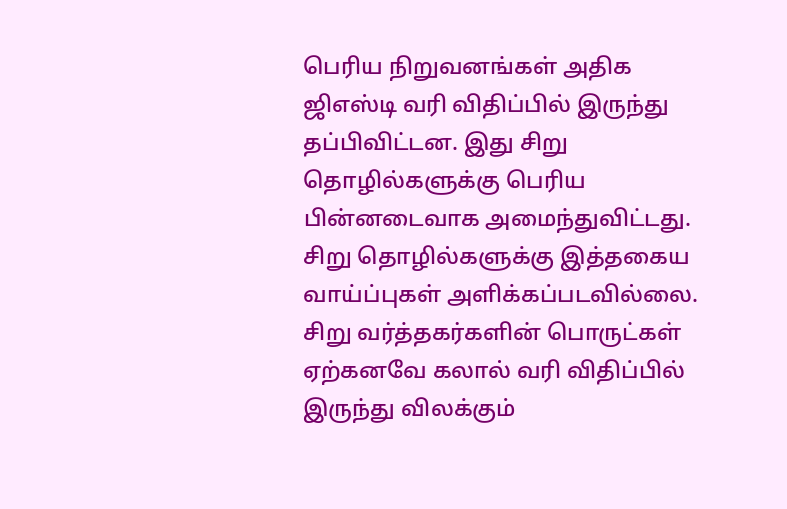பெரிய நிறுவனங்கள் அதிக ஜிஎஸ்டி வரி விதிப்பில் இருந்து தப்பிவிட்டன. இது சிறு தொழில்களுக்கு பெரிய பின்னடைவாக அமைந்துவிட்டது. சிறு தொழில்களுக்கு இத்தகைய வாய்ப்புகள் அளிக்கப்படவில்லை. சிறு வர்த்தகர்களின் பொருட்கள் ஏற்கனவே கலால் வரி விதிப்பில் இருந்து விலக்கும்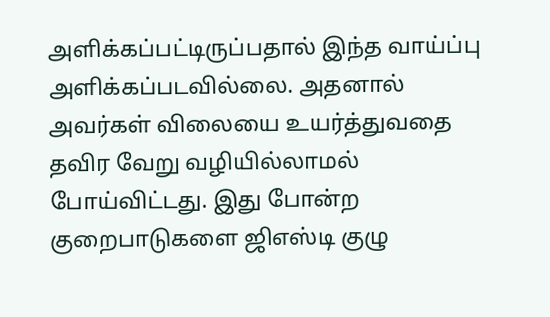அளிக்கப்பட்டிருப்பதால் இந்த வாய்ப்பு அளிக்கப்படவில்லை. அதனால் அவர்கள் விலையை உயர்த்துவதை தவிர வேறு வழியில்லாமல் போய்விட்டது. இது போன்ற குறைபாடுகளை ஜிஎஸ்டி குழு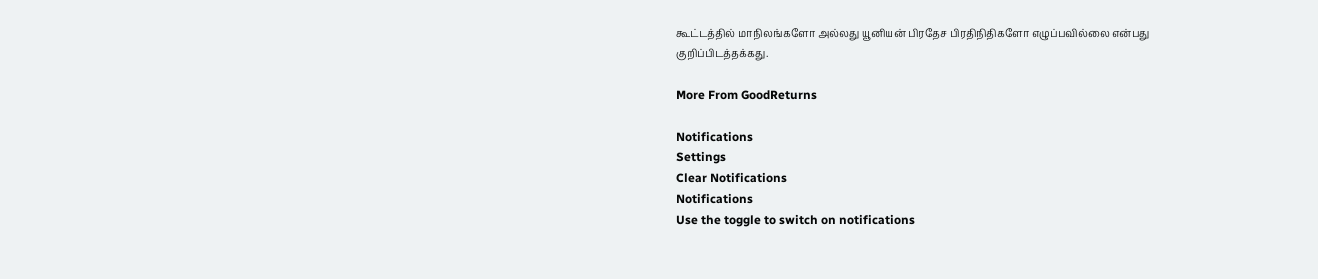கூட்டத்தில் மாநிலங்களோ அல்லது யூனியன் பிரதேச பிரதிநிதிகளோ எழுப்பவில்லை என்பது குறிப்பிடத்தக்கது.

More From GoodReturns

Notifications
Settings
Clear Notifications
Notifications
Use the toggle to switch on notifications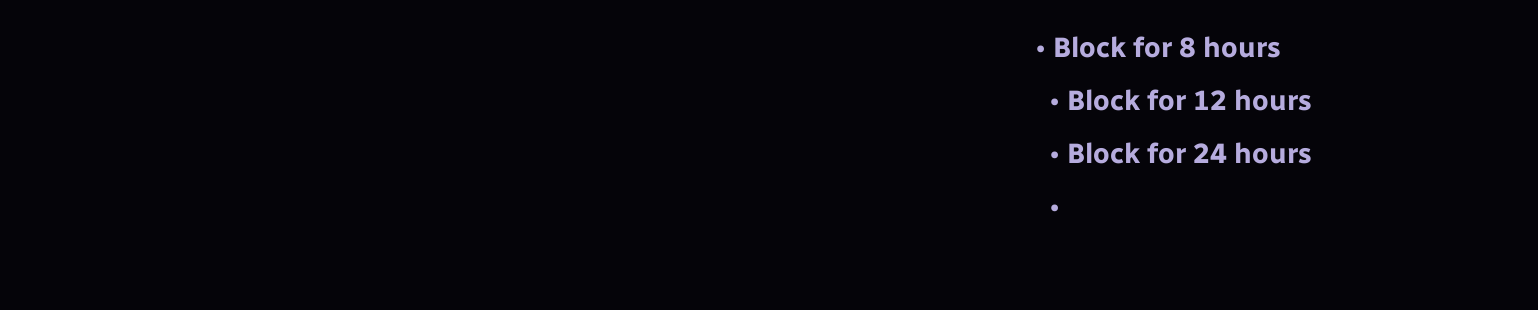• Block for 8 hours
  • Block for 12 hours
  • Block for 24 hours
  •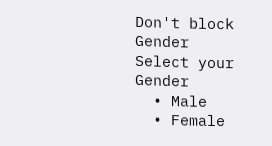Don't block
Gender
Select your Gender
  • Male
  • Female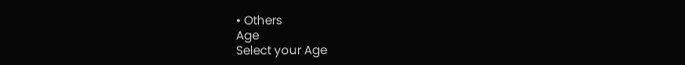• Others
Age
Select your Age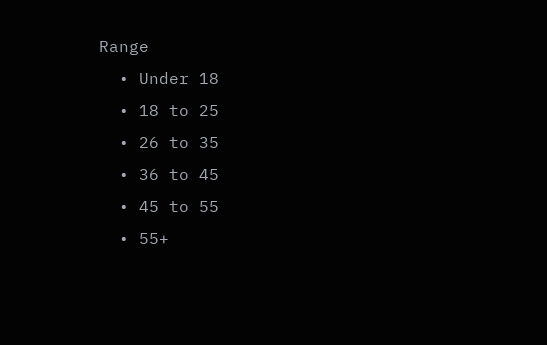Range
  • Under 18
  • 18 to 25
  • 26 to 35
  • 36 to 45
  • 45 to 55
  • 55+